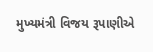મુખ્યમંત્રી વિજય રૂપાણીએ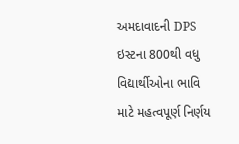અમદાવાદની DPS ઇસ્ટના 800થી વધુ વિદ્યાર્થીઓના ભાવિ માટે મહત્વપૂર્ણ નિર્ણય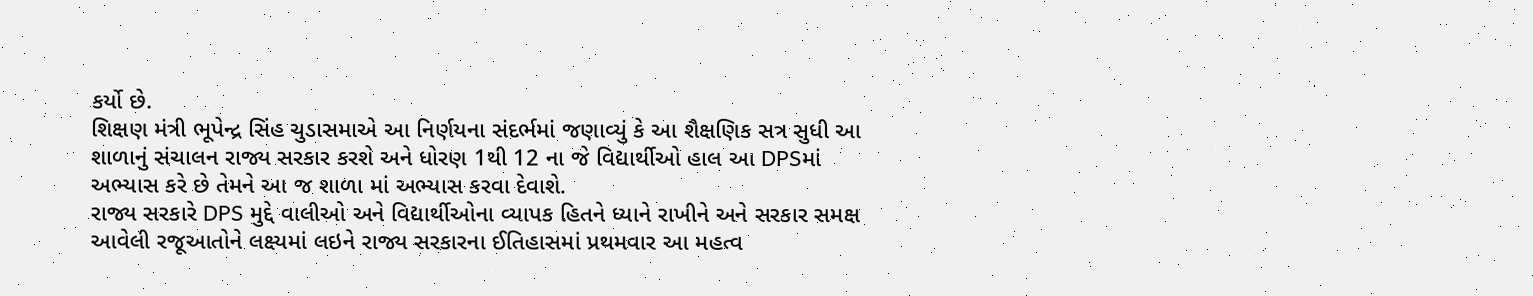કર્યો છે.
શિક્ષણ મંત્રી ભૂપેન્દ્ર સિંહ ચુડાસમાએ આ નિર્ણયના સંદર્ભમાં જણાવ્યું કે આ શૈક્ષણિક સત્ર સુધી આ શાળાનું સંચાલન રાજ્ય સરકાર કરશે અને ધોરણ 1થી 12 ના જે વિદ્યાર્થીઓ હાલ આ DPSમાં અભ્યાસ કરે છે તેમને આ જ શાળા માં અભ્યાસ કરવા દેવાશે.
રાજ્ય સરકારે DPS મુદ્દે વાલીઓ અને વિદ્યાર્થીઓના વ્યાપક હિતને ધ્યાને રાખીને અને સરકાર સમક્ષ આવેલી રજૂઆતોને લક્ષ્યમાં લઇને રાજ્ય સરકારના ઈતિહાસમાં પ્રથમવાર આ મહત્વ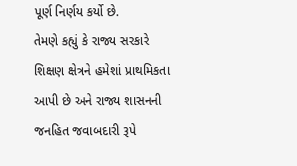પૂર્ણ નિર્ણય કર્યો છે.
તેમણે કહ્યું કે રાજ્ય સરકારે શિક્ષણ ક્ષેત્રને હમેશાં પ્રાથમિકતા આપી છે અને રાજ્ય શાસનની જનહિત જવાબદારી રૂપે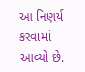આ નિણર્ય કરવામાં આવ્યો છે.